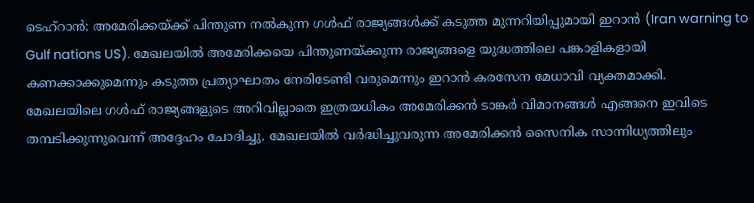ടെഹ്റാൻ: അമേരിക്കയ്ക്ക് പിന്തുണ നൽകുന്ന ഗൾഫ് രാജ്യങ്ങൾക്ക് കടുത്ത മുന്നറിയിപ്പുമായി ഇറാൻ (Iran warning to Gulf nations US). മേഖലയിൽ അമേരിക്കയെ പിന്തുണയ്ക്കുന്ന രാജ്യങ്ങളെ യുദ്ധത്തിലെ പങ്കാളികളായി കണക്കാക്കുമെന്നും കടുത്ത പ്രത്യാഘാതം നേരിടേണ്ടി വരുമെന്നും ഇറാൻ കരസേന മേധാവി വ്യക്തമാക്കി.
മേഖലയിലെ ഗൾഫ് രാജ്യങ്ങളുടെ അറിവില്ലാതെ ഇത്രയധികം അമേരിക്കൻ ടാങ്കർ വിമാനങ്ങൾ എങ്ങനെ ഇവിടെ തമ്പടിക്കുന്നുവെന്ന് അദ്ദേഹം ചോദിച്ചു. മേഖലയിൽ വർദ്ധിച്ചുവരുന്ന അമേരിക്കൻ സൈനിക സാന്നിധ്യത്തിലും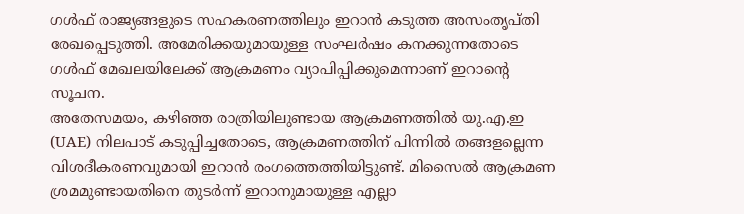ഗൾഫ് രാജ്യങ്ങളുടെ സഹകരണത്തിലും ഇറാൻ കടുത്ത അസംതൃപ്തി രേഖപ്പെടുത്തി. അമേരിക്കയുമായുള്ള സംഘർഷം കനക്കുന്നതോടെ ഗൾഫ് മേഖലയിലേക്ക് ആക്രമണം വ്യാപിപ്പിക്കുമെന്നാണ് ഇറാന്റെ സൂചന.
അതേസമയം, കഴിഞ്ഞ രാത്രിയിലുണ്ടായ ആക്രമണത്തിൽ യു.എ.ഇ (UAE) നിലപാട് കടുപ്പിച്ചതോടെ, ആക്രമണത്തിന് പിന്നിൽ തങ്ങളല്ലെന്ന വിശദീകരണവുമായി ഇറാൻ രംഗത്തെത്തിയിട്ടുണ്ട്. മിസൈൽ ആക്രമണ ശ്രമമുണ്ടായതിനെ തുടർന്ന് ഇറാനുമായുള്ള എല്ലാ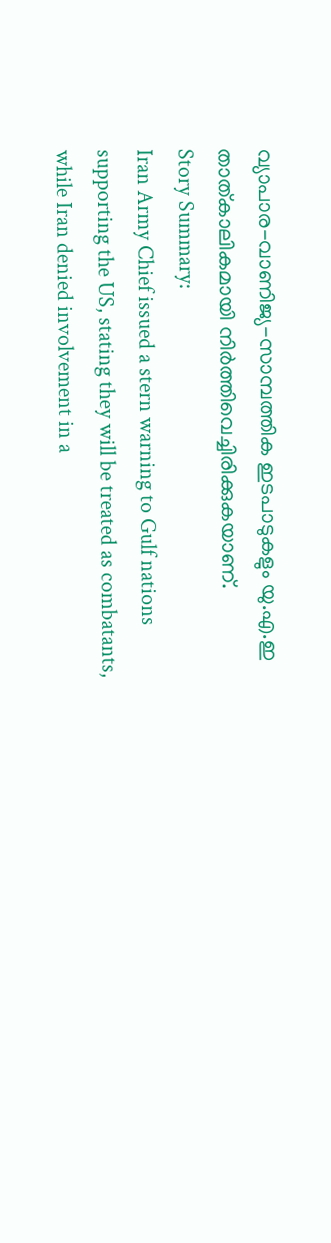വ്യാപാര-വാണിജ്യ-സാമ്പത്തിക ഇടപാടുകളും യു.എ.ഇ താത്കാലികമായി നിർത്തിവെച്ചിരിക്കുകയാണ്.
Story Summary:
Iran Army Chief issued a stern warning to Gulf nations supporting the US, stating they will be treated as combatants, while Iran denied involvement in a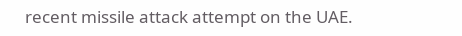recent missile attack attempt on the UAE.